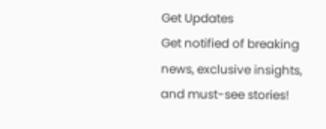Get Updates
Get notified of breaking news, exclusive insights, and must-see stories!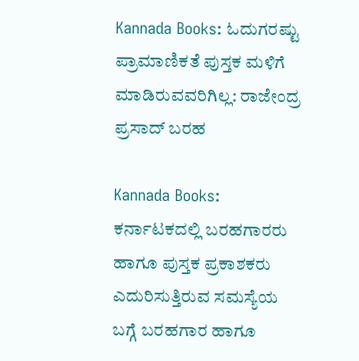Kannada Books: ಓದುಗರಷ್ಟು ಪ್ರಾಮಾಣಿಕತೆ ಪುಸ್ತಕ ಮಳಿಗೆ ಮಾಡಿರುವವರಿಗಿಲ್ಲ: ರಾಜೇಂದ್ರ ಪ್ರಸಾದ್ ಬರಹ

Kannada Books: ಕರ್ನಾಟಕದಲ್ಲಿ ಬರಹಗಾರರು ಹಾಗೂ ಪುಸ್ತಕ ಪ್ರಕಾಶಕರು ಎದುರಿಸುತ್ತಿರುವ ಸಮಸ್ಯೆಯ ಬಗ್ಗೆ ಬರಹಗಾರ ಹಾಗೂ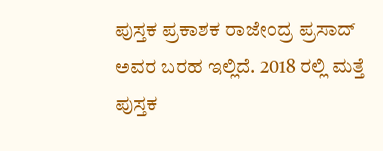ಪುಸ್ತಕ ಪ್ರಕಾಶಕ ರಾಜೇಂದ್ರ ಪ್ರಸಾದ್ ಅವರ ಬರಹ ಇಲ್ಲಿದೆ. 2018 ರಲ್ಲಿ ಮತ್ತೆ ಪುಸ್ತಕ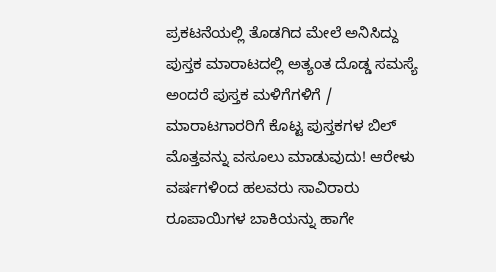ಪ್ರಕಟನೆಯಲ್ಲಿ ತೊಡಗಿದ ಮೇಲೆ ಅನಿಸಿದ್ದು ಪುಸ್ತಕ ಮಾರಾಟದಲ್ಲಿ ಅತ್ಯಂತ ದೊಡ್ಡ ಸಮಸ್ಯೆ ಅಂದರೆ ಪುಸ್ತಕ ಮಳಿಗೆಗಳಿಗೆ / ಮಾರಾಟಗಾರರಿಗೆ ಕೊಟ್ಟ ಪುಸ್ತಕಗಳ ಬಿಲ್ ಮೊತ್ತವನ್ನು ವಸೂಲು ಮಾಡುವುದು! ಆರೇಳು ವರ್ಷಗಳಿಂದ ಹಲವರು ಸಾವಿರಾರು ರೂಪಾಯಿಗಳ ಬಾಕಿಯನ್ನು ಹಾಗೇ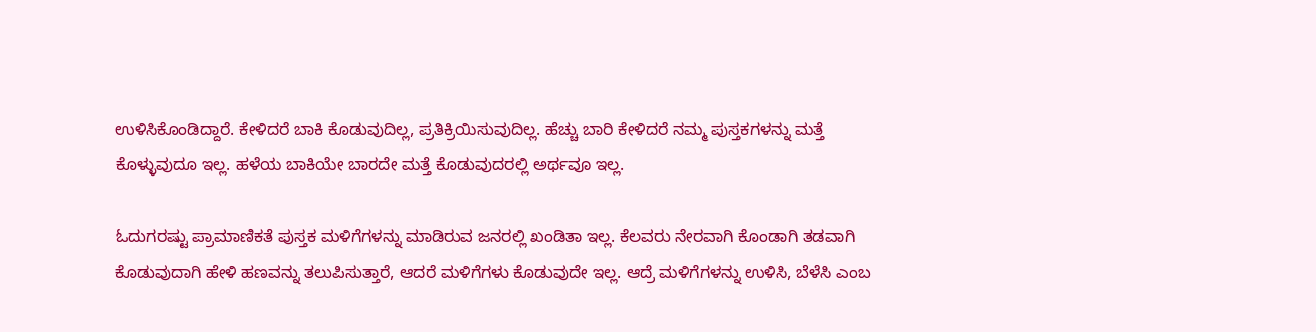ಉಳಿಸಿಕೊಂಡಿದ್ದಾರೆ. ಕೇಳಿದರೆ ಬಾಕಿ ಕೊಡುವುದಿಲ್ಲ, ಪ್ರತಿಕ್ರಿಯಿಸುವುದಿಲ್ಲ. ಹೆಚ್ಚು ಬಾರಿ ಕೇಳಿದರೆ ನಮ್ಮ ಪುಸ್ತಕಗಳನ್ನು ಮತ್ತೆ ಕೊಳ್ಳುವುದೂ ಇಲ್ಲ. ಹಳೆಯ ಬಾಕಿಯೇ ಬಾರದೇ ಮತ್ತೆ ಕೊಡುವುದರಲ್ಲಿ ಅರ್ಥವೂ ಇಲ್ಲ.

ಓದುಗರಷ್ಟು ಪ್ರಾಮಾಣಿಕತೆ ಪುಸ್ತಕ ಮಳಿಗೆಗಳನ್ನು ಮಾಡಿರುವ ಜನರಲ್ಲಿ ಖಂಡಿತಾ ಇಲ್ಲ. ಕೆಲವರು ನೇರವಾಗಿ ಕೊಂಡಾಗಿ ತಡವಾಗಿ ಕೊಡುವುದಾಗಿ ಹೇಳಿ ಹಣವನ್ನು ತಲುಪಿಸುತ್ತಾರೆ, ಆದರೆ ಮಳಿಗೆಗಳು ಕೊಡುವುದೇ ಇಲ್ಲ. ಆದ್ರೆ ಮಳಿಗೆಗಳನ್ನು ಉಳಿಸಿ, ಬೆಳೆಸಿ ಎಂಬ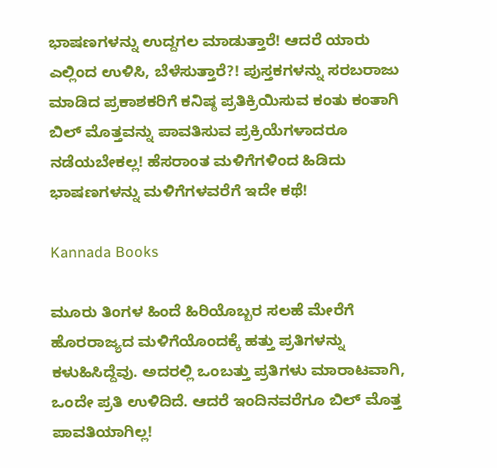ಭಾಷಣಗಳನ್ನು ಉದ್ದಗಲ ಮಾಡುತ್ತಾರೆ! ಆದರೆ ಯಾರು ಎಲ್ಲಿಂದ ಉಳಿಸಿ, ಬೆಳೆಸುತ್ತಾರೆ?! ಪುಸ್ತಕಗಳನ್ನು ಸರಬರಾಜು ಮಾಡಿದ ಪ್ರಕಾಶಕರಿಗೆ ಕನಿಷ್ಠ ಪ್ರತಿಕ್ರಿಯಿಸುವ ಕಂತು ಕಂತಾಗಿ ಬಿಲ್ ಮೊತ್ತವನ್ನು ಪಾವತಿಸುವ ಪ್ರಕ್ರಿಯೆಗಳಾದರೂ ನಡೆಯಬೇಕಲ್ಲ! ಹೆಸರಾಂತ ಮಳಿಗೆಗಳಿಂದ ಹಿಡಿದು ಭಾಷಣಗಳನ್ನು ಮಳಿಗೆಗಳವರೆಗೆ ಇದೇ ಕಥೆ!

Kannada Books

ಮೂರು ತಿಂಗಳ ಹಿಂದೆ ಹಿರಿಯೊಬ್ಬರ ಸಲಹೆ ಮೇರೆಗೆ ಹೊರರಾಜ್ಯದ ಮಳಿಗೆಯೊಂದಕ್ಕೆ ಹತ್ತು ಪ್ರತಿಗಳನ್ನು ಕಳುಹಿಸಿದ್ದೆವು. ಅದರಲ್ಲಿ ಒಂಬತ್ತು ಪ್ರತಿಗಳು ಮಾರಾಟವಾಗಿ, ಒಂದೇ ಪ್ರತಿ ಉಳಿದಿದೆ. ಆದರೆ ಇಂದಿನವರೆಗೂ ಬಿಲ್ ಮೊತ್ತ ಪಾವತಿಯಾಗಿಲ್ಲ!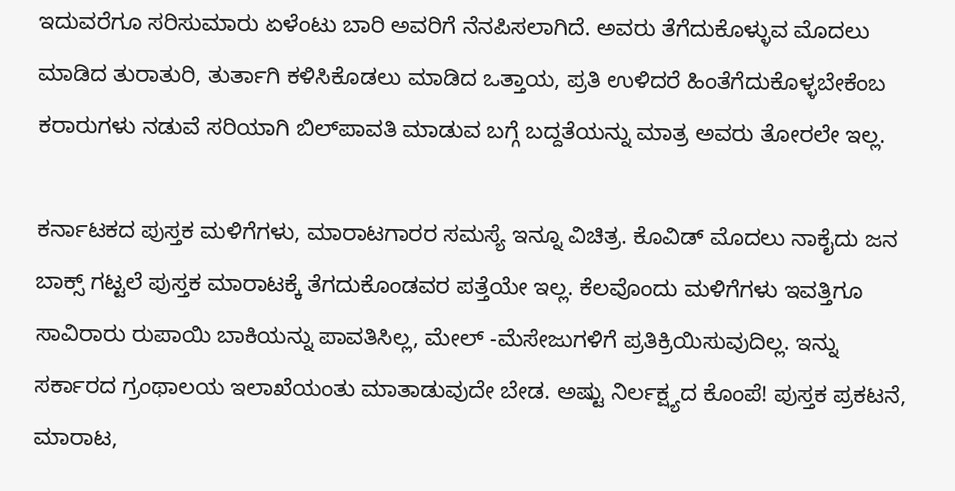ಇದುವರೆಗೂ ಸರಿಸುಮಾರು ಏಳೆಂಟು ಬಾರಿ ಅವರಿಗೆ ನೆನಪಿಸಲಾಗಿದೆ. ಅವರು ತೆಗೆದುಕೊಳ್ಳುವ ಮೊದಲು ಮಾಡಿದ ತುರಾತುರಿ, ತುರ್ತಾಗಿ ಕಳಿಸಿಕೊಡಲು ಮಾಡಿದ ಒತ್ತಾಯ, ಪ್ರತಿ ಉಳಿದರೆ ಹಿಂತೆಗೆದುಕೊಳ್ಳಬೇಕೆಂಬ ಕರಾರುಗಳು ನಡುವೆ ಸರಿಯಾಗಿ ಬಿಲ್‌ಪಾವತಿ ಮಾಡುವ ಬಗ್ಗೆ ಬದ್ದತೆಯನ್ನು ಮಾತ್ರ ಅವರು ತೋರಲೇ ಇಲ್ಲ.

ಕರ್ನಾಟಕದ ಪುಸ್ತಕ ಮಳಿಗೆಗಳು, ಮಾರಾಟಗಾರರ ಸಮಸ್ಯೆ ಇನ್ನೂ ವಿಚಿತ್ರ. ಕೊವಿಡ್ ಮೊದಲು ನಾಕೈದು ಜನ ಬಾಕ್ಸ್ ಗಟ್ಟಲೆ ಪುಸ್ತಕ ಮಾರಾಟಕ್ಕೆ ತೆಗದುಕೊಂಡವರ ಪತ್ತೆಯೇ ಇಲ್ಲ. ಕೆಲವೊಂದು ಮಳಿಗೆಗಳು ಇವತ್ತಿಗೂ ಸಾವಿರಾರು ರುಪಾಯಿ ಬಾಕಿಯನ್ನು ಪಾವತಿಸಿಲ್ಲ, ಮೇಲ್ -ಮೆಸೇಜುಗಳಿಗೆ ಪ್ರತಿಕ್ರಿಯಿಸುವುದಿಲ್ಲ. ಇನ್ನು ಸರ್ಕಾರದ ಗ್ರಂಥಾಲಯ ಇಲಾಖೆಯಂತು ಮಾತಾಡುವುದೇ ಬೇಡ. ಅಷ್ಟು ನಿರ್ಲಕ್ಷ್ಯದ ಕೊಂಪೆ! ಪುಸ್ತಕ ಪ್ರಕಟನೆ, ಮಾರಾಟ,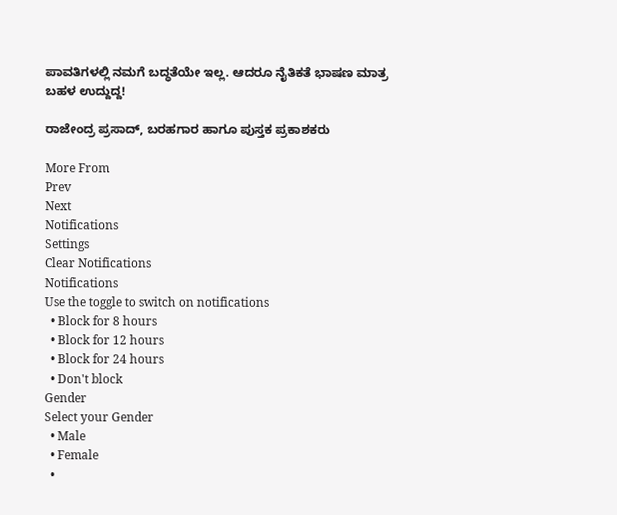ಪಾವತಿಗಳಲ್ಲಿ ನಮಗೆ ಬದ್ಧತೆಯೇ ಇಲ್ಲ. ಆದರೂ ನೈತಿಕತೆ ಭಾಷಣ ಮಾತ್ರ ಬಹಳ ಉದ್ದುದ್ದ!

ರಾಜೇಂದ್ರ ಪ್ರಸಾದ್, ಬರಹಗಾರ ಹಾಗೂ ಪುಸ್ತಕ ಪ್ರಕಾಶಕರು

More From
Prev
Next
Notifications
Settings
Clear Notifications
Notifications
Use the toggle to switch on notifications
  • Block for 8 hours
  • Block for 12 hours
  • Block for 24 hours
  • Don't block
Gender
Select your Gender
  • Male
  • Female
  •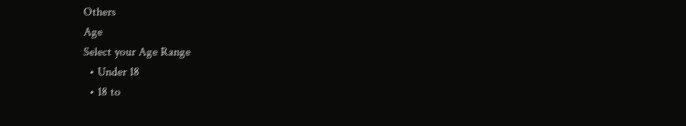Others
Age
Select your Age Range
  • Under 18
  • 18 to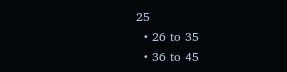25
  • 26 to 35
  • 36 to 45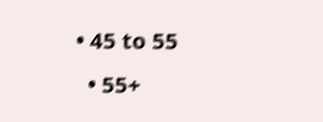• 45 to 55
  • 55+